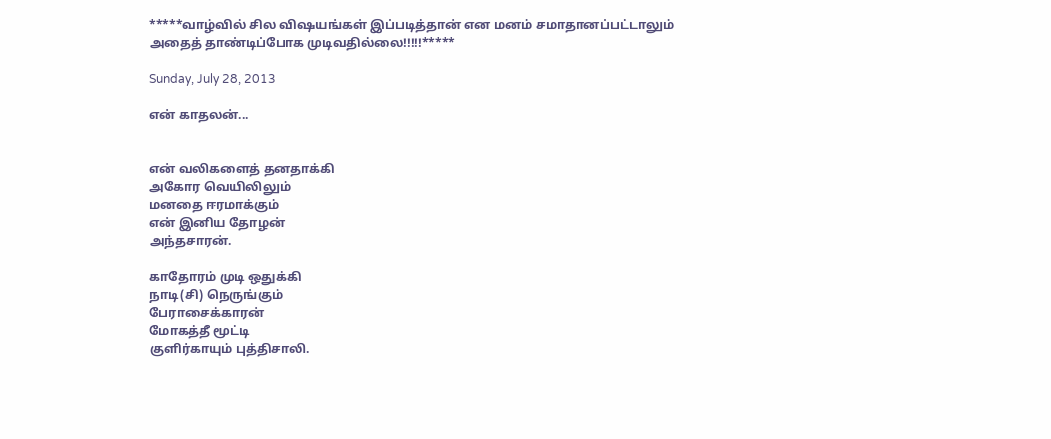*****வாழ்வில் சில விஷயங்கள் இப்படித்தான் என மனம் சமாதானப்பட்டாலும் அதைத் தாண்டிப்போக முடிவதில்லை!!!!!*****

Sunday, July 28, 2013

என் காதலன்...


என் வலிகளைத் தனதாக்கி
அகோர வெயிலிலும்
மனதை ஈரமாக்கும்
என் இனிய தோழன்
அந்தசாரன்.

காதோரம் முடி ஒதுக்கி
நாடி(சி) நெருங்கும்
பேராசைக்காரன்
மோகத்தீ மூட்டி
குளிர்காயும் புத்திசாலி.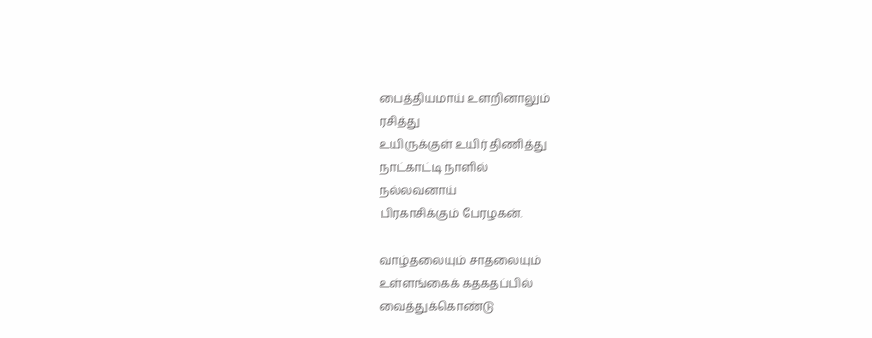பைத்தியமாய் உளறினாலும்
ரசித்து
உயிருக்குள் உயிர் திணித்து
நாட்காட்டி நாளில்
நல்லவனாய்
பிரகாசிக்கும் பேரழகன்.

வாழ்தலையும் சாதலையும்
உள்ளங்கைக் கதகதப்பில்
வைத்துக்கொண்டு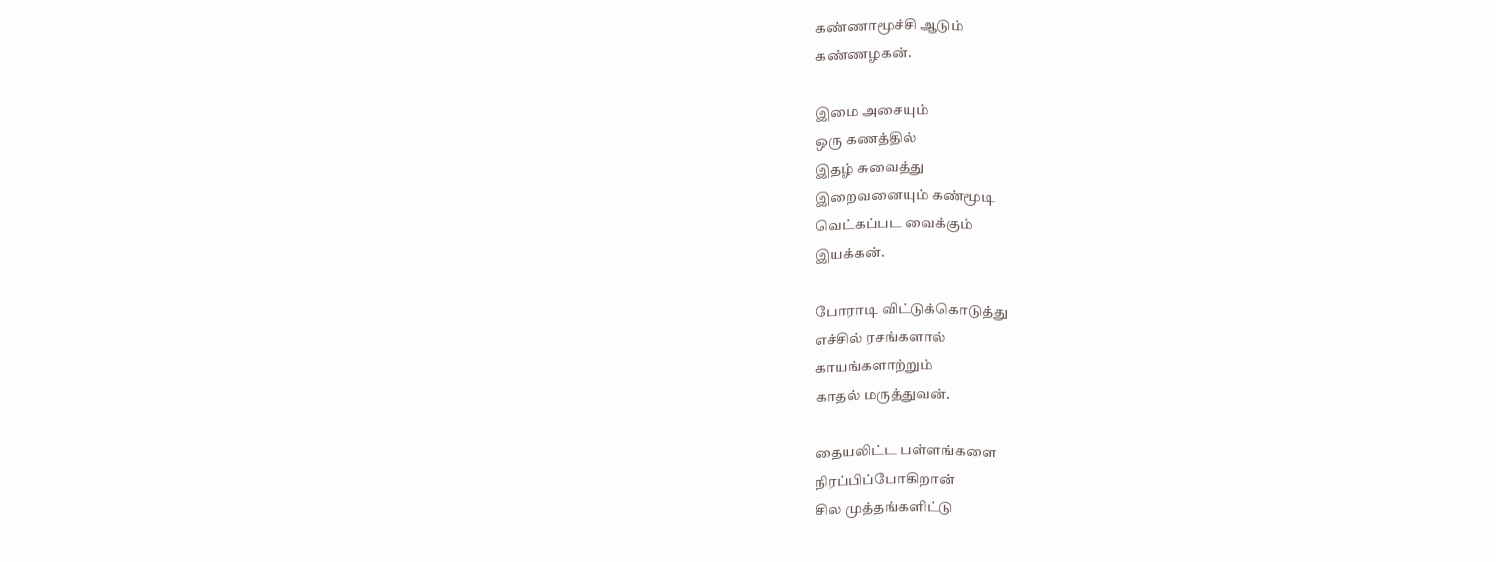கண்ணாமூச்சி ஆடும்
கண்ணழகன்.

இமை அசையும்
ஒரு கணத்தில்
இதழ் சுவைத்து
இறைவனையும் கண்மூடி
வெட்கப்பட வைக்கும்
இயக்கன்.

போராடி விட்டுக்கொடுத்து
எச்சில் ரசங்களால்
காயங்களாற்றும்
காதல் மருத்துவன்.

தையலிட்ட பள்ளங்களை
நிரப்பிப்போகிறான்
சில முத்தங்களிட்டு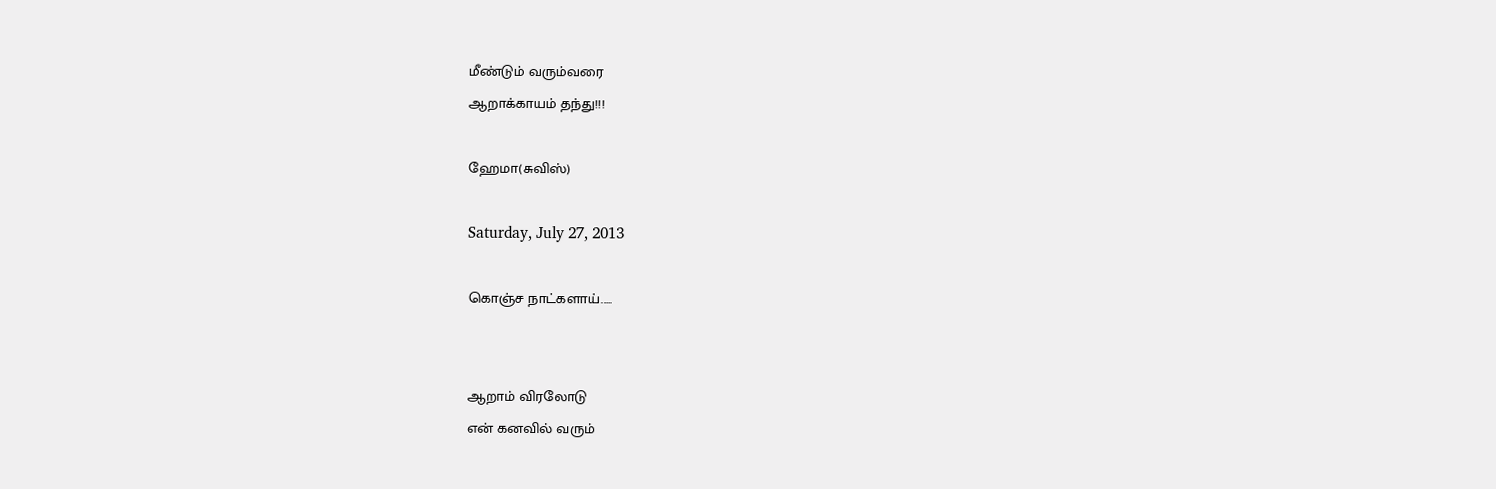மீண்டும் வரும்வரை
ஆறாக்காயம் தந்து!!!

ஹேமா(சுவிஸ்)

Saturday, July 27, 2013

கொஞ்ச நாட்களாய்.....


ஆறாம் விரலோடு
என் கனவில் வரும்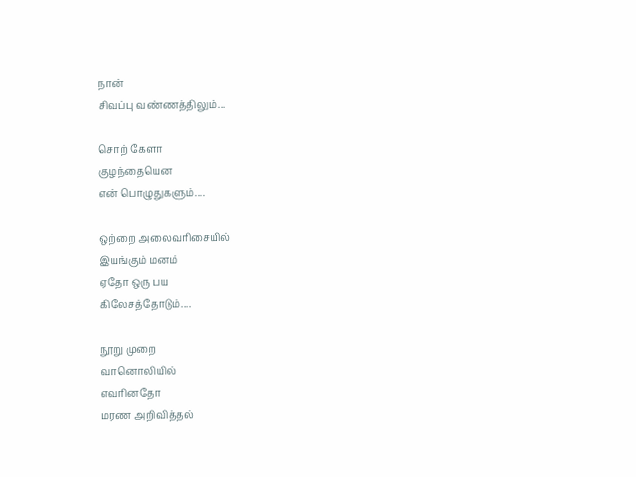நான்
சிவப்பு வண்ணத்திலும்...

சொற் கேளா
குழந்தையென
என் பொழுதுகளும்....

ஒற்றை அலைவரிசையில்
இயங்கும் மனம்
ஏதோ ஒரு பய
கிலேசத்தோடும்....

நூறு முறை
வானொலியில்
எவரினதோ
மரண அறிவித்தல்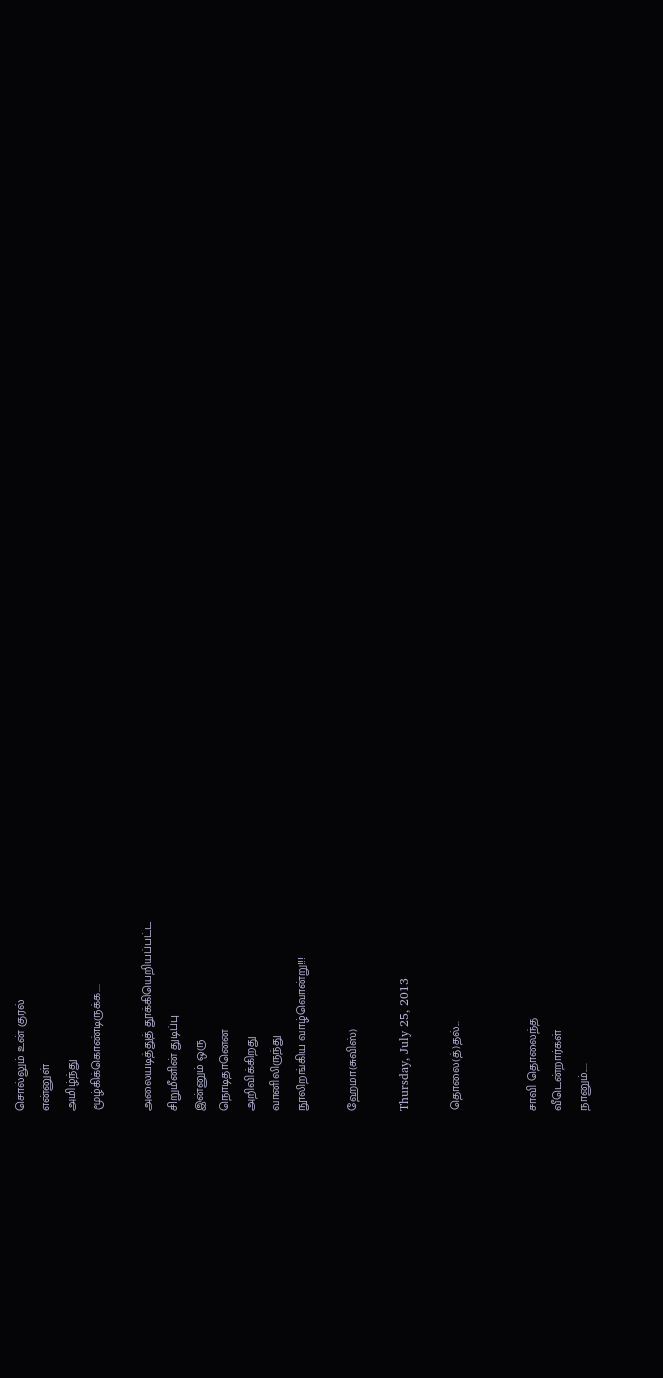சொல்லும் உன் குரல்
என்னுள்
அமிழ்ந்து
மூழ்கிக்கொண்டிருக்க....

அலையடித்துத் தூக்கியெறியப்பட்ட
சிறுமீனின் துடிப்பு
இன்னும் ஒரு
நொடிதானென
அறிவிக்கிறது
வானிலிருந்து
நூலிறங்கிய வாழ்வொன்று!!!

ஹேமா(சுவிஸ்)

Thursday, July 25, 2013

தொலை(த்)தல்...


சாவி தொலைந்த
வீடென்றார்கள்
நானும்.....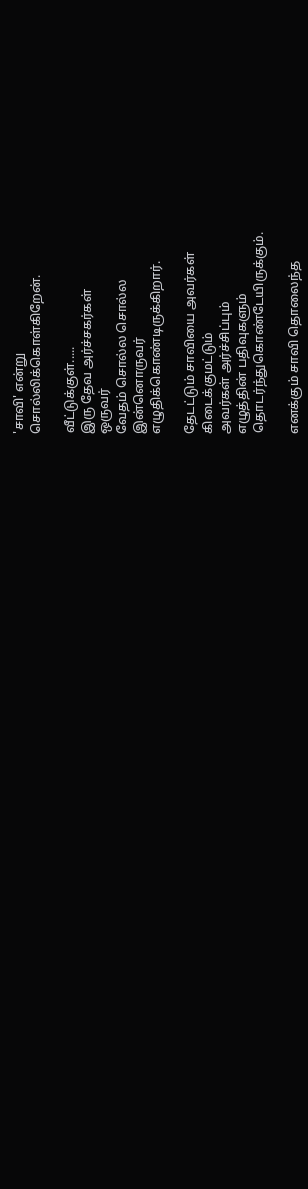'சாவி' என்று
சொல்லிக்கொள்கிறேன்.

வீட்டுக்குள்.....
இரு தேவ அர்ச்சகர்கள்
ஒருவர்
வேதம் சொல்ல சொல்ல
இன்னொருவர்
எழுதிக்கொண்டிருக்கிறார்.

தேடட்டும் சாவியை அவர்கள்
கிடைக்குமட்டும்
அவர்கள் அர்ச்சிப்பும்
எழுத்தின் பதிவுகளும்
தொடர்ந்துகொண்டேயிருக்கும்.

எனக்கும் சாவி தொலைந்த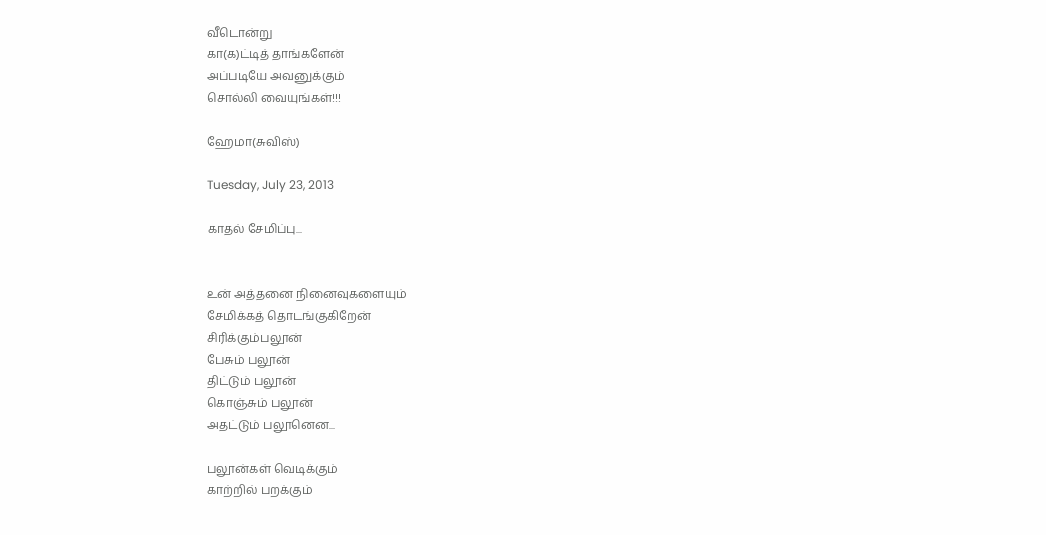வீடொன்று
கா(க)ட்டித் தாங்களேன்
அப்படியே அவனுக்கும்
சொல்லி வையுங்கள்!!!

ஹேமா(சுவிஸ்)

Tuesday, July 23, 2013

காதல் சேமிப்பு...


உன் அத்தனை நினைவுகளையும்
சேமிக்கத் தொடங்குகிறேன்
சிரிக்கும்பலூன்
பேசும் பலூன்
திட்டும் பலூன்
கொஞ்சும் பலூன்
அதட்டும் பலூனென...

பலூன்கள் வெடிக்கும்
காற்றில் பறக்கும்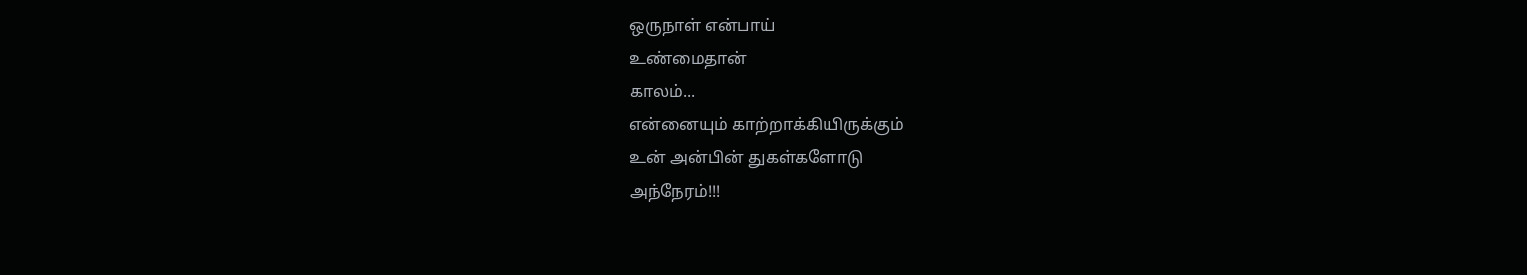ஒருநாள் என்பாய்
உண்மைதான்
காலம்...
என்னையும் காற்றாக்கியிருக்கும்
உன் அன்பின் துகள்களோடு
அந்நேரம்!!!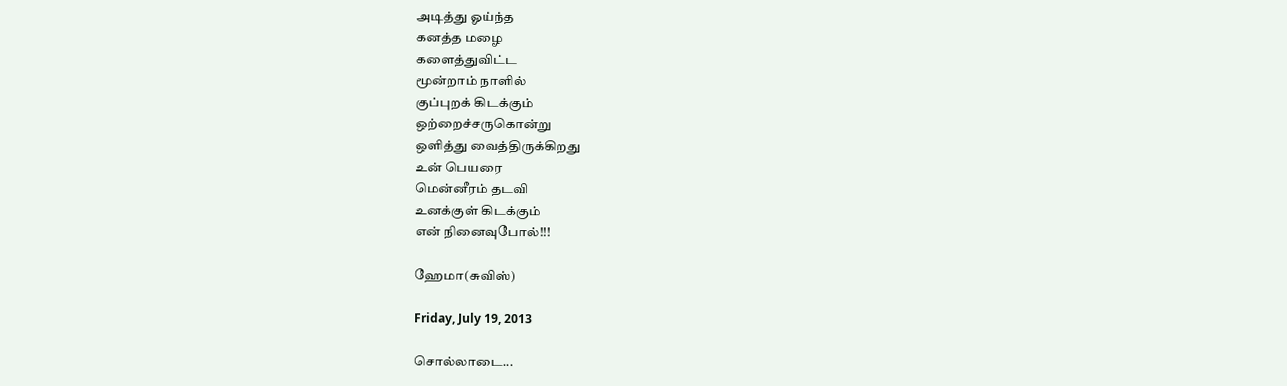அடித்து ஓய்ந்த
கனத்த மழை
களைத்துவிட்ட
மூன்றாம் நாளில்
குப்புறக் கிடக்கும்
ஒற்றைச்சருகொன்று
ஒளித்து வைத்திருக்கிறது
உன் பெயரை
மென்னீரம் தடவி
உனக்குள் கிடக்கும்
என் நினைவுபோல்!!!

ஹேமா(சுவிஸ்)

Friday, July 19, 2013

சொல்லாடை...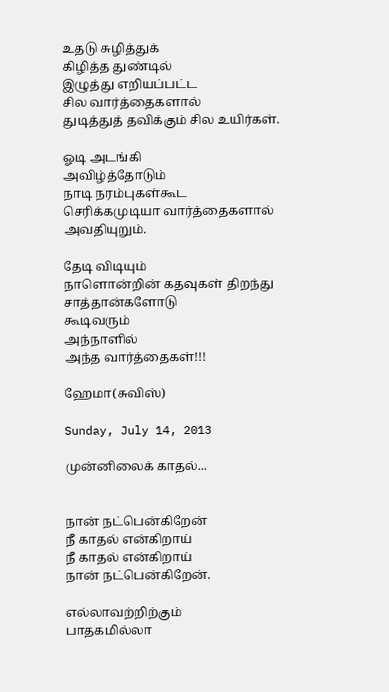உதடு சுழித்துக்
கிழித்த துண்டில்
இழுத்து எறியப்பட்ட
சில வார்த்தைகளால்
துடித்துத் தவிக்கும் சில உயிர்கள்.

ஓடி அடங்கி
அவிழ்த்தோடும்
நாடி நரம்புகள்கூட
செரிக்கமுடியா வார்த்தைகளால்
அவதியுறும்.

தேடி விடியும்
நாளொன்றின் கதவுகள் திறந்து
சாத்தான்களோடு
கூடிவரும்
அந்நாளில்
அந்த வார்த்தைகள்!!!

ஹேமா(சுவிஸ்)

Sunday, July 14, 2013

முன்னிலைக் காதல்...


நான் நட்பென்கிறேன்
நீ காதல் என்கிறாய்
நீ காதல் என்கிறாய்
நான் நட்பென்கிறேன்.

எல்லாவற்றிற்கும்
பாதகமில்லா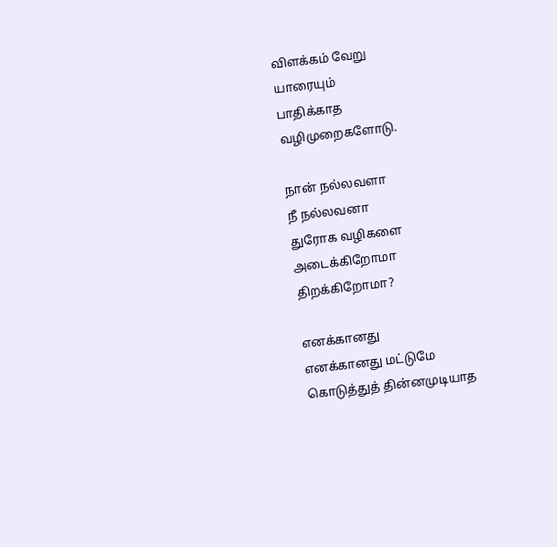விளக்கம் வேறு
யாரையும்
பாதிக்காத
வழிமுறைகளோடு.

நான் நல்லவளா
நீ நல்லவனா
துரோக வழிகளை
அடைக்கிறோமா
திறக்கிறோமா?

எனக்கானது
எனக்கானது மட்டுமே
கொடுத்துத் தின்னமுடியாத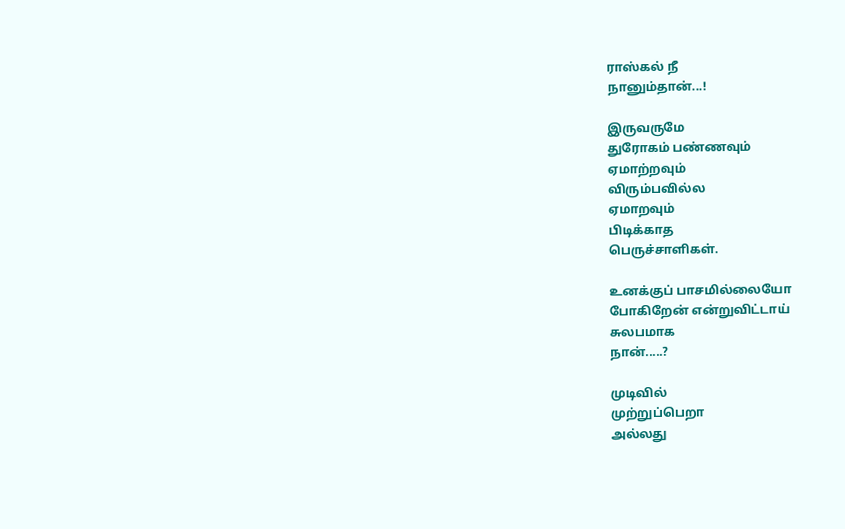ராஸ்கல் நீ
நானும்தான்...!

இருவருமே
துரோகம் பண்ணவும்
ஏமாற்றவும்
விரும்பவில்ல
ஏமாறவும்
பிடிக்காத
பெருச்சாளிகள்.

உனக்குப் பாசமில்லையோ
போகிறேன் என்றுவிட்டாய்
சுலபமாக
நான்.....?

முடிவில்
முற்றுப்பெறா
அல்லது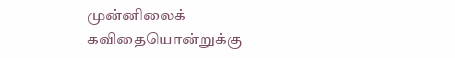முன்னிலைக்
கவிதையொன்றுக்கு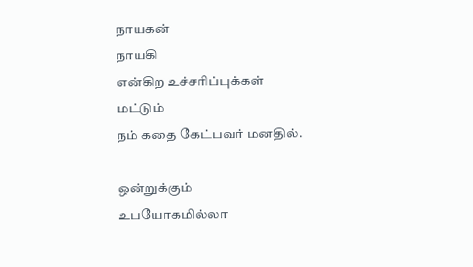நாயகன்
நாயகி
என்கிற உச்சரிப்புக்கள்
மட்டும்
நம் கதை கேட்பவர் மனதில்.

ஒன்றுக்கும்
உபயோகமில்லா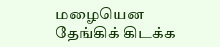மழையென
தேங்கிக் கிடக்க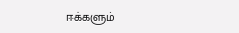ஈக்களும்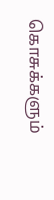கொசுக்களும்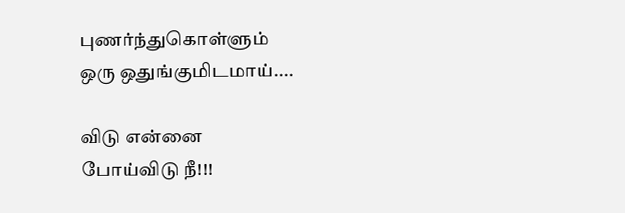புணர்ந்துகொள்ளும்
ஒரு ஒதுங்குமிடமாய்....

விடு என்னை
போய்விடு நீ!!!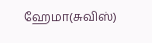ஹேமா(சுவிஸ்)